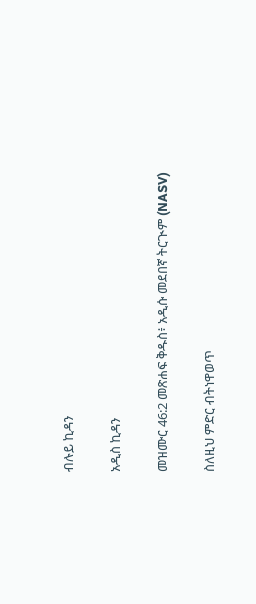ብሉይ ኪዳን

አዲስ ኪዳን

መዝሙር 46:2 መጽሐፍ ቅዱስ፥ አዲሱ መደበኛ ትርጒም (NASV)

ስለዚህ ምድር ብትነዋወጥ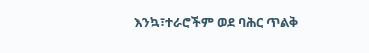እንኳ፣ተራሮችም ወደ ባሕር ጥልቅ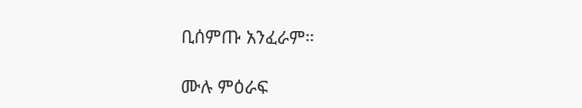ቢሰምጡ አንፈራም።

ሙሉ ምዕራፍ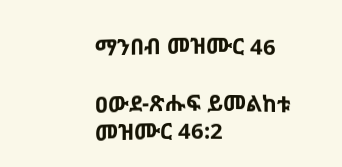ማንበብ መዝሙር 46

ዐውደ-ጽሑፍ ይመልከቱ መዝሙር 46:2